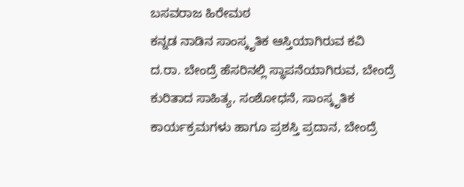ಬಸವರಾಜ ಹಿರೇಮಠ
ಕನ್ನಡ ನಾಡಿನ ಸಾಂಸ್ಕೃತಿಕ ಆಸ್ತಿಯಾಗಿರುವ ಕವಿ ದ.ರಾ. ಬೇಂದ್ರೆ ಹೆಸರಿನಲ್ಲಿ ಸ್ಥಾಪನೆಯಾಗಿರುವ, ಬೇಂದ್ರೆ ಕುರಿತಾದ ಸಾಹಿತ್ಯ, ಸಂಶೋಧನೆ, ಸಾಂಸ್ಕೃತಿಕ ಕಾರ್ಯಕ್ರಮಗಳು ಹಾಗೂ ಪ್ರಶಸ್ತಿ ಪ್ರದಾನ, ಬೇಂದ್ರೆ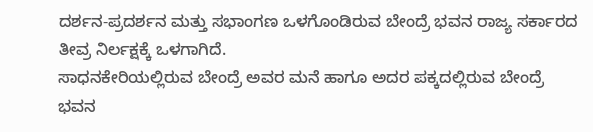ದರ್ಶನ-ಪ್ರದರ್ಶನ ಮತ್ತು ಸಭಾಂಗಣ ಒಳಗೊಂಡಿರುವ ಬೇಂದ್ರೆ ಭವನ ರಾಜ್ಯ ಸರ್ಕಾರದ ತೀವ್ರ ನಿರ್ಲಕ್ಷಕ್ಕೆ ಒಳಗಾಗಿದೆ.
ಸಾಧನಕೇರಿಯಲ್ಲಿರುವ ಬೇಂದ್ರೆ ಅವರ ಮನೆ ಹಾಗೂ ಅದರ ಪಕ್ಕದಲ್ಲಿರುವ ಬೇಂದ್ರೆ ಭವನ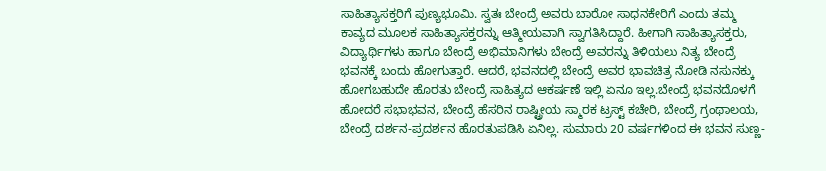ಸಾಹಿತ್ಯಾಸಕ್ತರಿಗೆ ಪುಣ್ಯಭೂಮಿ. ಸ್ವತಃ ಬೇಂದ್ರೆ ಅವರು ಬಾರೋ ಸಾಧನಕೇರಿಗೆ ಎಂದು ತಮ್ಮ ಕಾವ್ಯದ ಮೂಲಕ ಸಾಹಿತ್ಯಾಸಕ್ತರನ್ನು ಆತ್ಮೀಯವಾಗಿ ಸ್ವಾಗತಿಸಿದ್ದಾರೆ. ಹೀಗಾಗಿ ಸಾಹಿತ್ಯಾಸಕ್ತರು, ವಿದ್ಯಾರ್ಥಿಗಳು ಹಾಗೂ ಬೇಂದ್ರೆ ಅಭಿಮಾನಿಗಳು ಬೇಂದ್ರೆ ಅವರನ್ನು ತಿಳಿಯಲು ನಿತ್ಯ ಬೇಂದ್ರೆ ಭವನಕ್ಕೆ ಬಂದು ಹೋಗುತ್ತಾರೆ. ಆದರೆ, ಭವನದಲ್ಲಿ ಬೇಂದ್ರೆ ಅವರ ಭಾವಚಿತ್ರ ನೋಡಿ ನಸುನಕ್ಕು ಹೋಗಬಹುದೇ ಹೊರತು ಬೇಂದ್ರೆ ಸಾಹಿತ್ಯದ ಆಕರ್ಷಣೆ ಇಲ್ಲಿ ಏನೂ ಇಲ್ಲ.ಬೇಂದ್ರೆ ಭವನದೊಳಗೆ ಹೋದರೆ ಸಭಾಭವನ, ಬೇಂದ್ರೆ ಹೆಸರಿನ ರಾಷ್ಟ್ರೀಯ ಸ್ಮಾರಕ ಟ್ರಸ್ಟ್ ಕಚೇರಿ, ಬೇಂದ್ರೆ ಗ್ರಂಥಾಲಯ, ಬೇಂದ್ರೆ ದರ್ಶನ-ಪ್ರದರ್ಶನ ಹೊರತುಪಡಿಸಿ ಏನಿಲ್ಲ. ಸುಮಾರು 20 ವರ್ಷಗಳಿಂದ ಈ ಭವನ ಸುಣ್ಣ-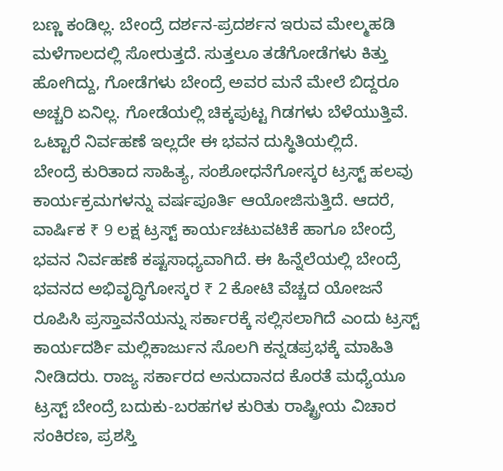ಬಣ್ಣ ಕಂಡಿಲ್ಲ. ಬೇಂದ್ರೆ ದರ್ಶನ-ಪ್ರದರ್ಶನ ಇರುವ ಮೇಲ್ಮಹಡಿ ಮಳೆಗಾಲದಲ್ಲಿ ಸೋರುತ್ತದೆ. ಸುತ್ತಲೂ ತಡೆಗೋಡೆಗಳು ಕಿತ್ತು ಹೋಗಿದ್ದು, ಗೋಡೆಗಳು ಬೇಂದ್ರೆ ಅವರ ಮನೆ ಮೇಲೆ ಬಿದ್ದರೂ ಅಚ್ಚರಿ ಏನಿಲ್ಲ. ಗೋಡೆಯಲ್ಲಿ ಚಿಕ್ಕಪುಟ್ಟ ಗಿಡಗಳು ಬೆಳೆಯುತ್ತಿವೆ. ಒಟ್ಟಾರೆ ನಿರ್ವಹಣೆ ಇಲ್ಲದೇ ಈ ಭವನ ದುಸ್ಥಿತಿಯಲ್ಲಿದೆ.
ಬೇಂದ್ರೆ ಕುರಿತಾದ ಸಾಹಿತ್ಯ, ಸಂಶೋಧನೆಗೋಸ್ಕರ ಟ್ರಸ್ಟ್ ಹಲವು ಕಾರ್ಯಕ್ರಮಗಳನ್ನು ವರ್ಷಪೂರ್ತಿ ಆಯೋಜಿಸುತ್ತಿದೆ. ಆದರೆ, ವಾರ್ಷಿಕ ₹ 9 ಲಕ್ಷ ಟ್ರಸ್ಟ್ ಕಾರ್ಯಚಟುವಟಿಕೆ ಹಾಗೂ ಬೇಂದ್ರೆ ಭವನ ನಿರ್ವಹಣೆ ಕಷ್ಟಸಾಧ್ಯವಾಗಿದೆ. ಈ ಹಿನ್ನೆಲೆಯಲ್ಲಿ ಬೇಂದ್ರೆ ಭವನದ ಅಭಿವೃದ್ಧಿಗೋಸ್ಕರ ₹ 2 ಕೋಟಿ ವೆಚ್ಚದ ಯೋಜನೆ ರೂಪಿಸಿ ಪ್ರಸ್ತಾವನೆಯನ್ನು ಸರ್ಕಾರಕ್ಕೆ ಸಲ್ಲಿಸಲಾಗಿದೆ ಎಂದು ಟ್ರಸ್ಟ್ ಕಾರ್ಯದರ್ಶಿ ಮಲ್ಲಿಕಾರ್ಜುನ ಸೊಲಗಿ ಕನ್ನಡಪ್ರಭಕ್ಕೆ ಮಾಹಿತಿ ನೀಡಿದರು. ರಾಜ್ಯ ಸರ್ಕಾರದ ಅನುದಾನದ ಕೊರತೆ ಮಧ್ಯೆಯೂ ಟ್ರಸ್ಟ್ ಬೇಂದ್ರೆ ಬದುಕು-ಬರಹಗಳ ಕುರಿತು ರಾಷ್ಟ್ರೀಯ ವಿಚಾರ ಸಂಕಿರಣ, ಪ್ರಶಸ್ತಿ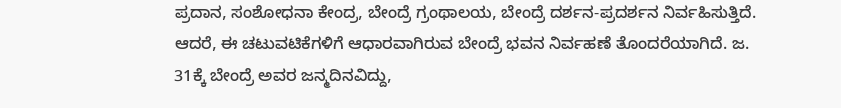ಪ್ರದಾನ, ಸಂಶೋಧನಾ ಕೇಂದ್ರ, ಬೇಂದ್ರೆ ಗ್ರಂಥಾಲಯ, ಬೇಂದ್ರೆ ದರ್ಶನ-ಪ್ರದರ್ಶನ ನಿರ್ವಹಿಸುತ್ತಿದೆ. ಆದರೆ, ಈ ಚಟುವಟಿಕೆಗಳಿಗೆ ಆಧಾರವಾಗಿರುವ ಬೇಂದ್ರೆ ಭವನ ನಿರ್ವಹಣೆ ತೊಂದರೆಯಾಗಿದೆ. ಜ. 31ಕ್ಕೆ ಬೇಂದ್ರೆ ಅವರ ಜನ್ಮದಿನವಿದ್ದು,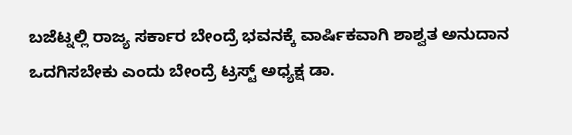ಬಜೆಟ್ನಲ್ಲಿ ರಾಜ್ಯ ಸರ್ಕಾರ ಬೇಂದ್ರೆ ಭವನಕ್ಕೆ ವಾರ್ಷಿಕವಾಗಿ ಶಾಶ್ವತ ಅನುದಾನ ಒದಗಿಸಬೇಕು ಎಂದು ಬೇಂದ್ರೆ ಟ್ರಸ್ಟ್ ಅಧ್ಯಕ್ಷ ಡಾ.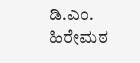ಡಿ.ಎಂ. ಹಿರೇಮಠ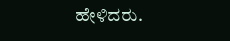ಹೇಳಿದರು.